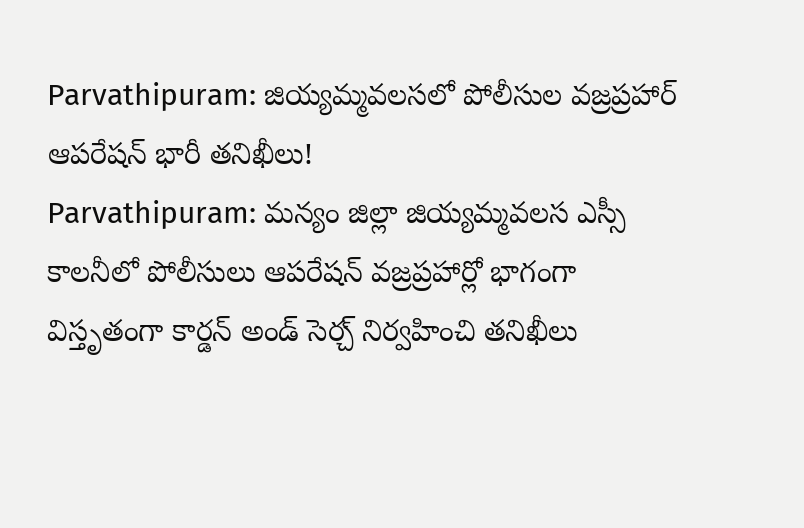Parvathipuram: జియ్యమ్మవలసలో పోలీసుల వజ్రప్రహార్ ఆపరేషన్ భారీ తనిఖీలు!
Parvathipuram: మన్యం జిల్లా జియ్యమ్మవలస ఎస్సీ కాలనీలో పోలీసులు ఆపరేషన్ వజ్రప్రహార్లో భాగంగా విస్తృతంగా కార్డన్ అండ్ సెర్చ్ నిర్వహించి తనిఖీలు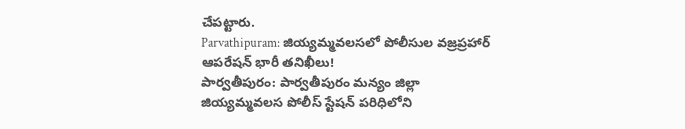చేపట్టారు.
Parvathipuram: జియ్యమ్మవలసలో పోలీసుల వజ్రప్రహార్ ఆపరేషన్ భారీ తనిఖీలు!
పార్వతీపురం: పార్వతీపురం మన్యం జిల్లా జియ్యమ్మవలస పోలీస్ స్టేషన్ పరిధిలోని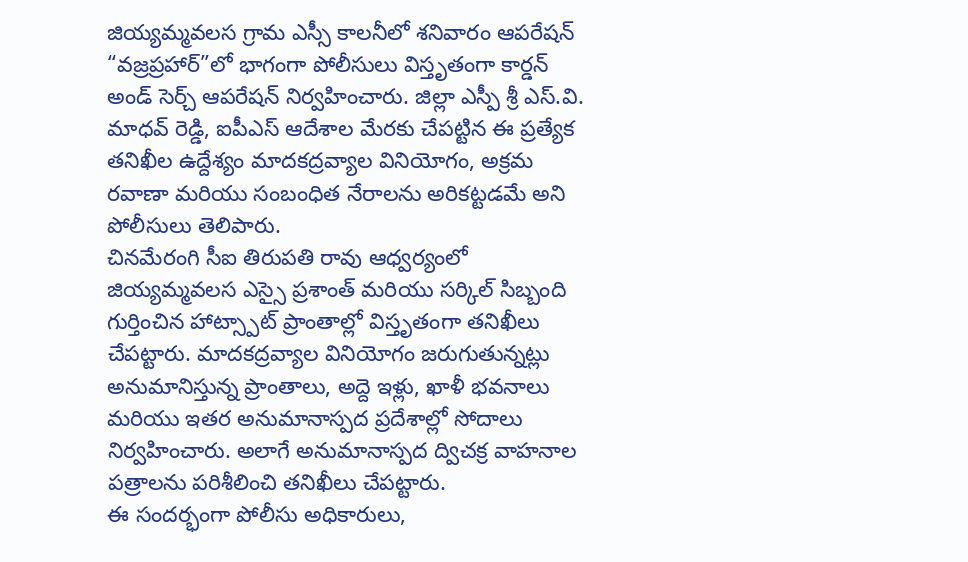జియ్యమ్మవలస గ్రామ ఎస్సీ కాలనీలో శనివారం ఆపరేషన్ “వజ్రప్రహార్”లో భాగంగా పోలీసులు విస్తృతంగా కార్డన్ అండ్ సెర్చ్ ఆపరేషన్ నిర్వహించారు. జిల్లా ఎస్పీ శ్రీ ఎస్.వి. మాధవ్ రెడ్డి, ఐపీఎస్ ఆదేశాల మేరకు చేపట్టిన ఈ ప్రత్యేక తనిఖీల ఉద్దేశ్యం మాదకద్రవ్యాల వినియోగం, అక్రమ రవాణా మరియు సంబంధిత నేరాలను అరికట్టడమే అని పోలీసులు తెలిపారు.
చినమేరంగి సీఐ తిరుపతి రావు ఆధ్వర్యంలో జియ్యమ్మవలస ఎస్సై ప్రశాంత్ మరియు సర్కిల్ సిబ్బంది గుర్తించిన హాట్స్పాట్ ప్రాంతాల్లో విస్తృతంగా తనిఖీలు చేపట్టారు. మాదకద్రవ్యాల వినియోగం జరుగుతున్నట్లు అనుమానిస్తున్న ప్రాంతాలు, అద్దె ఇళ్లు, ఖాళీ భవనాలు మరియు ఇతర అనుమానాస్పద ప్రదేశాల్లో సోదాలు నిర్వహించారు. అలాగే అనుమానాస్పద ద్విచక్ర వాహనాల పత్రాలను పరిశీలించి తనిఖీలు చేపట్టారు.
ఈ సందర్భంగా పోలీసు అధికారులు,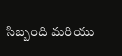సిబ్బంది మరియు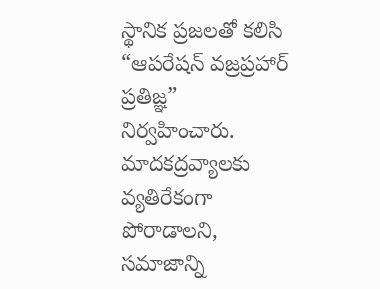స్థానిక ప్రజలతో కలిసి “ఆపరేషన్ వజ్రప్రహార్ ప్రతిజ్ఞ” నిర్వహించారు. మాదకద్రవ్యాలకు వ్యతిరేకంగా పోరాడాలని, సమాజాన్ని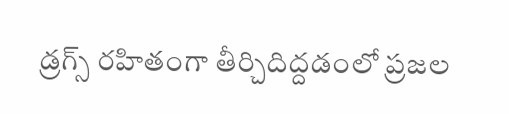డ్రగ్స్ రహితంగా తీర్చిదిద్దడంలో ప్రజల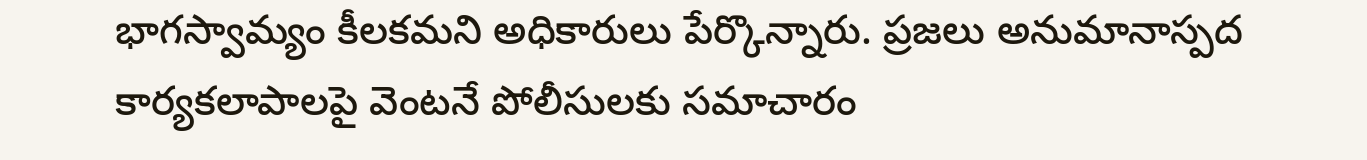భాగస్వామ్యం కీలకమని అధికారులు పేర్కొన్నారు. ప్రజలు అనుమానాస్పద కార్యకలాపాలపై వెంటనే పోలీసులకు సమాచారం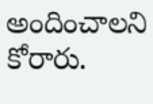అందించాలని కోరారు.